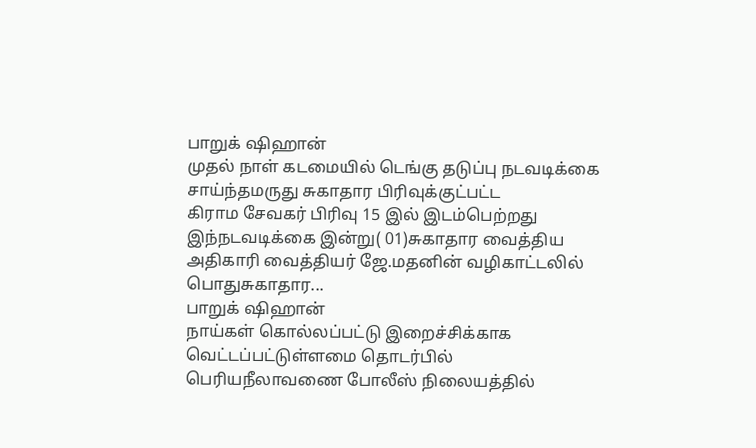பாறுக் ஷிஹான்
முதல் நாள் கடமையில் டெங்கு தடுப்பு நடவடிக்கை சாய்ந்தமருது சுகாதார பிரிவுக்குட்பட்ட
கிராம சேவகர் பிரிவு 15 இல் இடம்பெற்றது
இந்நடவடிக்கை இன்று( 01)சுகாதார வைத்திய அதிகாரி வைத்தியர் ஜே.மதனின் வழிகாட்டலில்
பொதுசுகாதார...
பாறுக் ஷிஹான்
நாய்கள் கொல்லப்பட்டு இறைச்சிக்காக வெட்டப்பட்டுள்ளமை தொடர்பில் பெரியநீலாவணை போலீஸ் நிலையத்தில்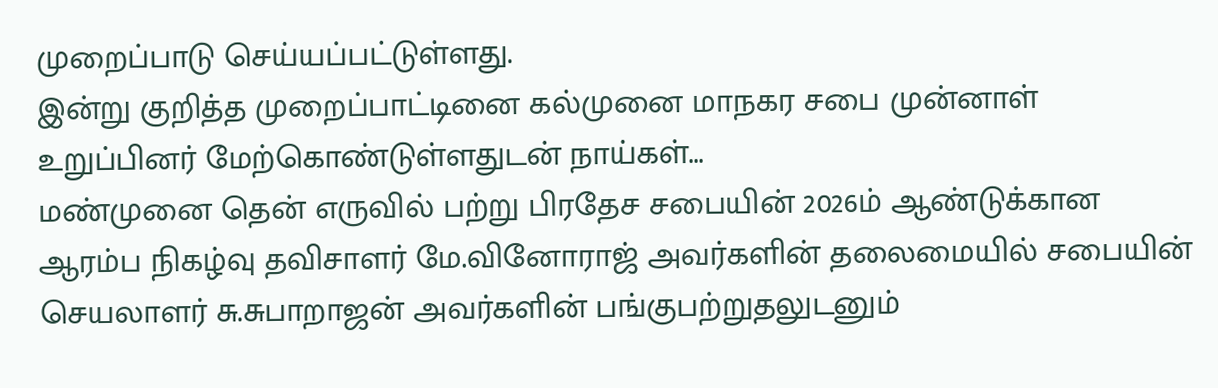முறைப்பாடு செய்யப்பட்டுள்ளது.
இன்று குறித்த முறைப்பாட்டினை கல்முனை மாநகர சபை முன்னாள் உறுப்பினர் மேற்கொண்டுள்ளதுடன் நாய்கள்...
மண்முனை தென் எருவில் பற்று பிரதேச சபையின் 2026ம் ஆண்டுக்கான ஆரம்ப நிகழ்வு தவிசாளர் மே.வினோராஜ் அவர்களின் தலைமையில் சபையின் செயலாளர் சு.சுபாறாஜன் அவர்களின் பங்குபற்றுதலுடனும்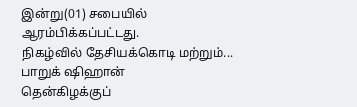இன்று(01) சபையில் ஆரம்பிக்கப்பட்டது.
நிகழ்வில் தேசியக்கொடி மற்றும்...
பாறுக் ஷிஹான்
தென்கிழக்குப்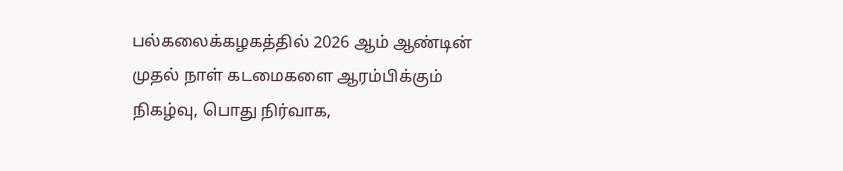பல்கலைக்கழகத்தில் 2026 ஆம் ஆண்டின் முதல் நாள் கடமைகளை ஆரம்பிக்கும் நிகழ்வு, பொது நிர்வாக,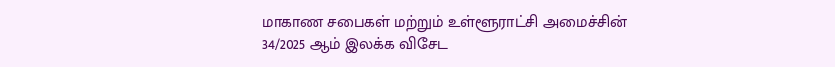மாகாண சபைகள் மற்றும் உள்ளூராட்சி அமைச்சின் 34/2025 ஆம் இலக்க விசேட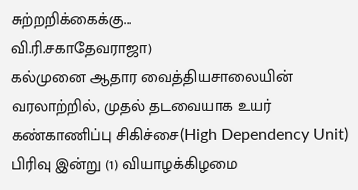சுற்றறிக்கைக்கு...
வி.ரி.சகாதேவராஜா)
கல்முனை ஆதார வைத்தியசாலையின் வரலாற்றில், முதல் தடவையாக உயர் கண்காணிப்பு சிகிச்சை(High Dependency Unit) பிரிவு இன்று (1) வியாழக்கிழமை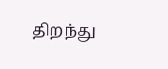திறந்து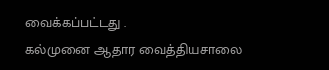வைக்கப்பட்டது .
கல்முனை ஆதார வைத்தியசாலை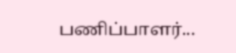பணிப்பாளர்...